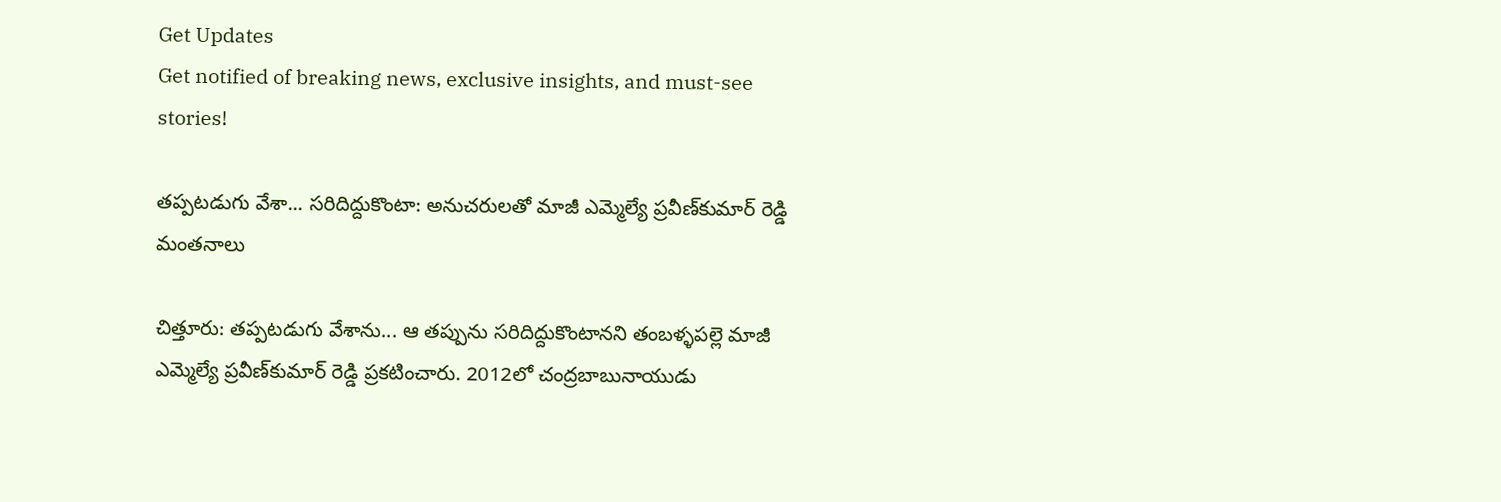Get Updates
Get notified of breaking news, exclusive insights, and must-see stories!

తప్పటడుగు వేశా... సరిదిద్దుకొంటా: అనుచరులతో మాజీ ఎమ్మెల్యే ప్రవీణ్‌కుమార్ రెడ్డి మంతనాలు

చిత్తూరు: తప్పటడుగు వేశాను... ఆ తప్పును సరిదిద్దుకొంటానని తంబళ్ళపల్లె మాజీ ఎమ్మెల్యే ప్రవీణ్‌కుమార్ రెడ్డి ప్రకటించారు. 2012లో చంద్రబాబునాయుడు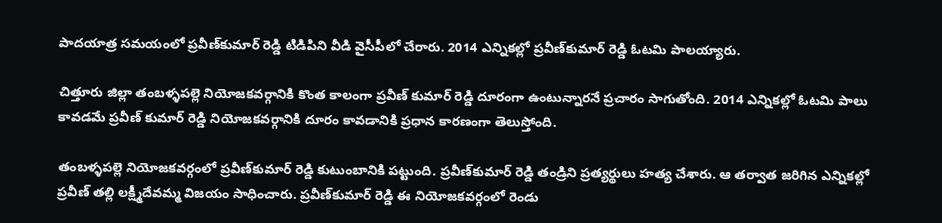పాదయాత్ర సమయంలో ప్రవీణ్‌కుమార్ రెడ్డి టిడిపిని వీడి వైసీపీలో చేరారు. 2014 ఎన్నికల్లో ప్రవీణ్‌కుమార్ రెడ్డి ఓటమి పాలయ్యారు.

చిత్తూరు జిల్లా తంబళ్ళపల్లె నియోజకవర్గానికి కొంత కాలంగా ప్రవీణ్ కుమార్ రెడ్డి దూరంగా ఉంటున్నారనే ప్రచారం సాగుతోంది. 2014 ఎన్నికల్లో ఓటమి పాలు కావడమే ప్రవీణ్ కుమార్ రెడ్డి నియోజకవర్గానికి దూరం కావడానికి ప్రధాన కారణంగా తెలుస్తోంది.

తంబళ్ళపల్లె నియోజకవర్గంలో ప్రవీణ్‌కుమార్ రెడ్డి కుటుంబానికి పట్టుంది. ప్రవీణ్‌కుమార్ రెడ్డి తండ్రిని ప్రత్యర్థులు హత్య చేశారు. ఆ తర్వాత జరిగిన ఎన్నికల్లో ప్రవీణ్ తల్లి లక్ష్మీదేవమ్మ విజయం సాధించారు. ప్రవీణ్‌కుమార్ రెడ్డి ఈ నియోజకవర్గంలో రెండు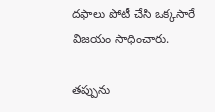దఫాలు పోటీ చేసి ఒక్కసారే విజయం సాధించారు.

తప్పును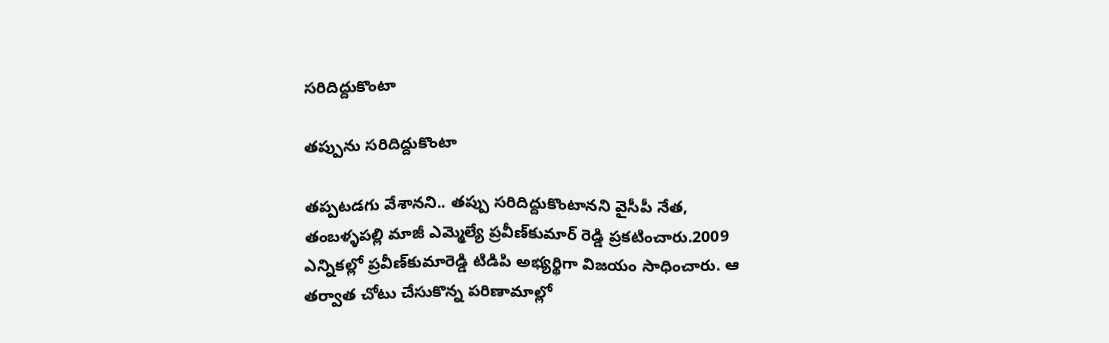సరిదిద్దుకొంటా

తప్పును సరిదిద్దుకొంటా

తప్పటడగు వేశానని.. తప్పు సరిదిద్దుకొంటానని వైసీపీ నేత, తంబళ్ళపల్లి మాజీ ఎమ్మెల్యే ప్రవీణ్‌కుమార్ రెడ్డి ప్రకటించారు.2009 ఎన్నికల్లో ప్రవీణ్‌కుమారెడ్డి టిడిపి అభ్యర్థిగా విజయం సాధించారు. ఆ తర్వాత చోటు చేసుకొన్న పరిణామాల్లో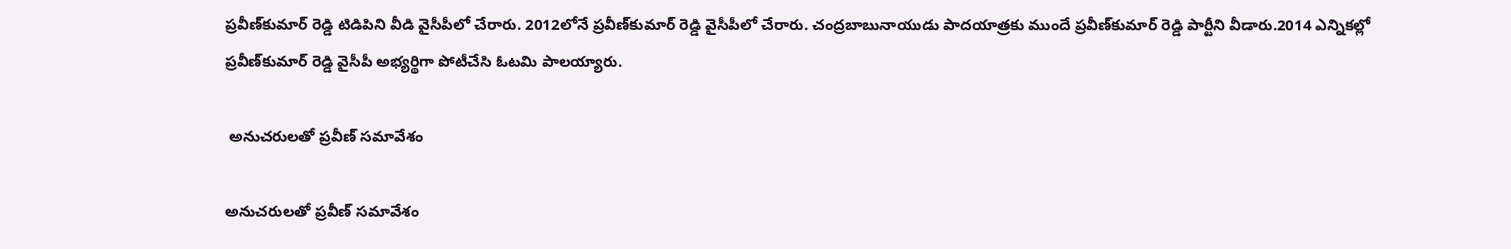ప్రవీణ్‌కుమార్ రెడ్డి టిడిపిని వీడి వైసీపీలో చేరారు. 2012లోనే ప్రవీణ్‌కుమార్ రెడ్డి వైసీపీలో చేరారు. చంద్రబాబునాయుడు పాదయాత్రకు ముందే ప్రవీణ్‌కుమార్ రెడ్డి పార్టీని వీడారు.2014 ఎన్నికల్లో ప్రవీణ్‌కుమార్ రెడ్డి వైసీపీ అభ్యర్థిగా పోటీచేసి ఓటమి పాలయ్యారు.

 అనుచరులతో ప్రవీణ్ సమావేశం

అనుచరులతో ప్రవీణ్ సమావేశం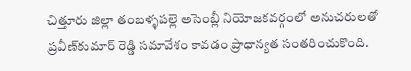చిత్తూరు జిల్లా తంబళ్ళపల్లె అసెంబ్లీ నియోజకవర్గంలో అనుచరులతో ప్రవీణ్‌కుమార్ రెడ్డి సమావేశం కావడం ప్రాధాన్యత సంతరించుకొంది.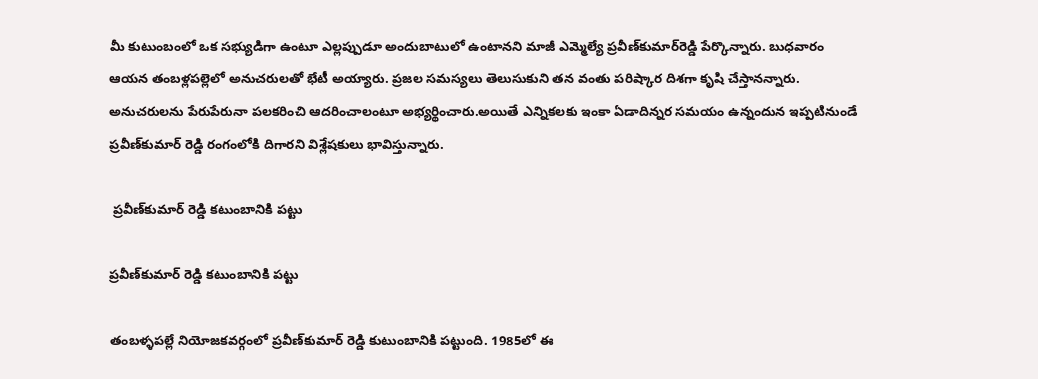మీ కుటుంబంలో ఒక సభ్యుడిగా ఉంటూ ఎల్లప్పుడూ అందుబాటులో ఉంటానని మాజీ ఎమ్మెల్యే ప్రవీణ్‌కుమార్‌రెడ్డి పేర్కొన్నారు. బుధవారం ఆయన తంబళ్లపల్లెలో అనుచరులతో భేటీ అయ్యారు. ప్రజల సమస్యలు తెలుసుకుని తన వంతు పరిష్కార దిశగా కృషి చేస్తానన్నారు. అనుచరులను పేరుపేరునా పలకరించి ఆదరించాలంటూ అభ్యర్థించారు.అయితే ఎన్నికలకు ఇంకా ఏడాదిన్నర సమయం ఉన్నందున ఇప్పటినుండే ప్రవీణ్‌కుమార్ రెడ్డి రంగంలోకి దిగారని విశ్లేషకులు భావిస్తున్నారు.

 ప్రవీణ్‌కుమార్ రెడ్డి కటుంబానికి పట్టు

ప్రవీణ్‌కుమార్ రెడ్డి కటుంబానికి పట్టు

తంబళ్ళపల్లే నియోజకవర్గంలో ప్రవీణ్‌కుమార్ రెడ్డి కుటుంబానికి పట్టుంది. 1985లో ఈ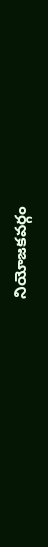నియోజకవర్గం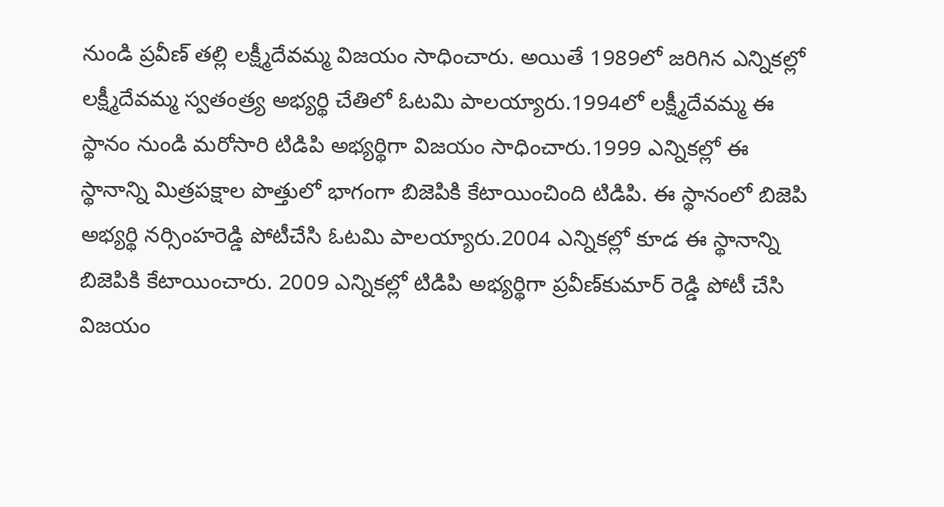నుండి ప్రవీణ్ తల్లి లక్ష్మీదేవమ్మ విజయం సాధించారు. అయితే 1989లో జరిగిన ఎన్నికల్లో లక్ష్మీదేవమ్మ స్వతంత్ర్య అభ్యర్థి చేతిలో ఓటమి పాలయ్యారు.1994లో లక్ష్మీదేవమ్మ ఈ స్థానం నుండి మరోసారి టిడిపి అభ్యర్థిగా విజయం సాధించారు.1999 ఎన్నికల్లో ఈ స్థానాన్ని మిత్రపక్షాల పొత్తులో భాగంగా బిజెపికి కేటాయించింది టిడిపి. ఈ స్థానంలో బిజెపి అభ్యర్థి నర్సింహరెడ్డి పోటీచేసి ఓటమి పాలయ్యారు.2004 ఎన్నికల్లో కూడ ఈ స్థానాన్ని బిజెపికి కేటాయించారు. 2009 ఎన్నికల్లో టిడిపి అభ్యర్థిగా ప్రవీణ్‌కుమార్ రెడ్డి పోటీ చేసి విజయం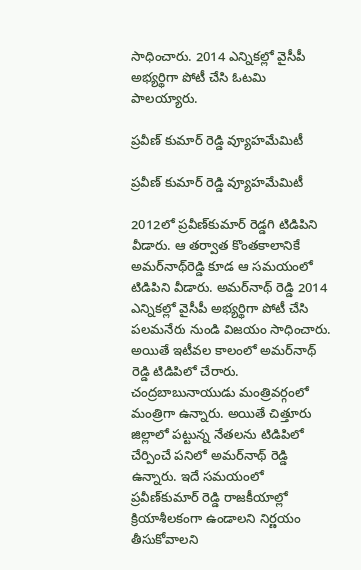సాధించారు. 2014 ఎన్నికల్లో వైసీపీ అభ్యర్థిగా పోటీ చేసి ఓటమి పాలయ్యారు.

ప్రవీణ్ కుమార్ రెడ్డి వ్యూహమేమిటీ

ప్రవీణ్ కుమార్ రెడ్డి వ్యూహమేమిటీ

2012లో ప్రవీణ్‌కుమార్ రెడ్డగి టిడిపిని వీడారు. ఆ తర్వాత కొంతకాలానికే అమర్‌నాథ్‌రెడ్డి కూడ ఆ సమయంలో టిడిపిని వీడారు. అమర్‌నాథ్ రెడ్డి 2014 ఎన్నికల్లో వైసీపీ అభ్యర్థిగా పోటీ చేసి పలమనేరు నుండి విజయం సాధించారు. అయితే ఇటీవల కాలంలో అమర్‌నాథ్ రెడ్డి టిడిపిలో చేరారు. చంద్రబాబునాయుడు మంత్రివర్గంలో మంత్రిగా ఉన్నారు. అయితే చిత్తూరు జిల్లాలో పట్టున్న నేతలను టిడిపిలో చేర్పించే పనిలో అమర్‌నాథ్ రెడ్డి ఉన్నారు. ఇదే సమయంలో ప్రవీణ్‌కుమార్ రెడ్డి రాజకీయాల్లో క్రియాశీలకంగా ఉండాలని నిర్ణయం తీసుకోవాలని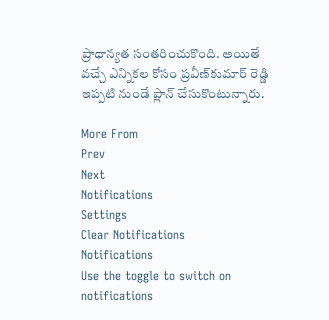ప్రాధాన్యత సంతరించుకొంది. అయితే వచ్చే ఎన్నికల కోసం ప్రవీణ్‌కుమార్ రెడ్డి ఇప్పటి నుండే ప్లాన్ చేసుకొంటున్నారు.

More From
Prev
Next
Notifications
Settings
Clear Notifications
Notifications
Use the toggle to switch on notifications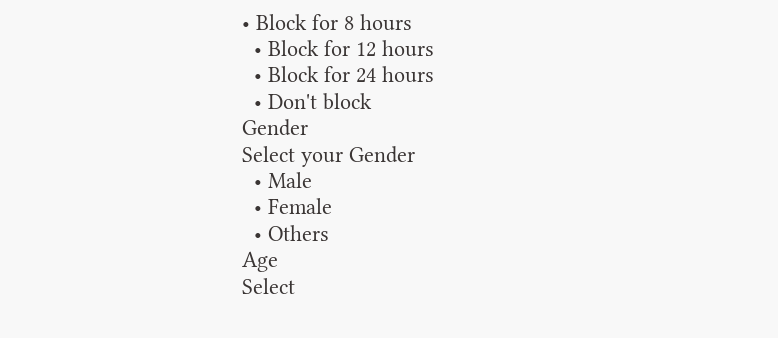• Block for 8 hours
  • Block for 12 hours
  • Block for 24 hours
  • Don't block
Gender
Select your Gender
  • Male
  • Female
  • Others
Age
Select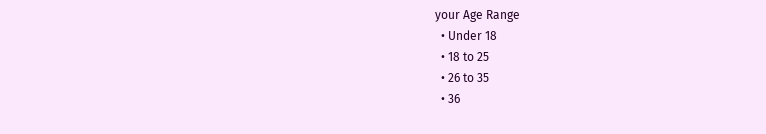your Age Range
  • Under 18
  • 18 to 25
  • 26 to 35
  • 36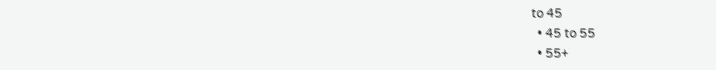to 45
  • 45 to 55
  • 55+